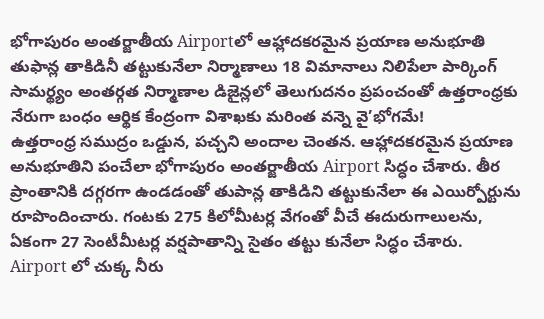భోగాపురం అంతర్జాతీయ Airportలో ఆహ్లాదకరమైన ప్రయాణ అనుభూతి తుఫాన్ల తాకిడినీ తట్టుకునేలా నిర్మాణాలు 18 విమానాలు నిలిపేలా పార్కింగ్ సామర్థ్యం అంతర్గత నిర్మాణాల డిజైన్లలో తెలుగుదనం ప్రపంచంతో ఉత్తరాంధ్రకు నేరుగా బంధం ఆర్థిక కేంద్రంగా విశాఖకు మరింత వన్నె వై’భోగమే!
ఉత్తరాంధ్ర సముద్రం ఒడ్డున, పచ్చని అందాల చెంతన. ఆహ్లాదకరమైన ప్రయాణ అనుభూతిని పంచేలా భోగాపురం అంతర్జాతీయ Airport సిద్ధం చేశారు. తీర ప్రాంతానికి దగ్గరగా ఉండడంతో తుపాన్ల తాకిడిని తట్టుకునేలా ఈ ఎయిర్పోర్టును రూపొందించారు. గంటకు 275 కిలోమీటర్ల వేగంతో వీచే ఈదురుగాలులను, ఏకంగా 27 సెంటీమీటర్ల వర్షపాతాన్ని సైతం తట్టు కునేలా సిద్ధం చేశారు.
Airport లో చుక్క నీరు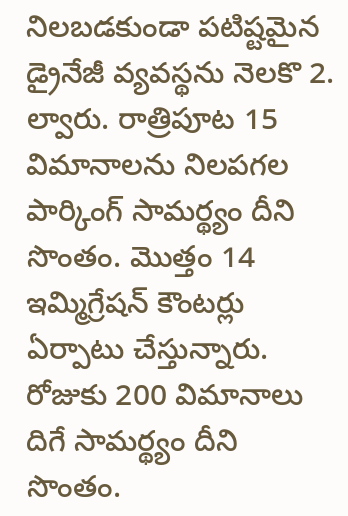నిలబడకుండా పటిష్టమైన డ్రైనేజీ వ్యవస్థను నెలకొ 2. ల్వారు. రాత్రిపూట 15 విమానాలను నిలపగల పార్కింగ్ సామర్థ్యం దీని సొంతం. మొత్తం 14 ఇమ్మిగ్రేషన్ కౌంటర్లు ఏర్పాటు చేస్తున్నారు. రోజుకు 200 విమానాలు దిగే సామర్థ్యం దీని సొంతం.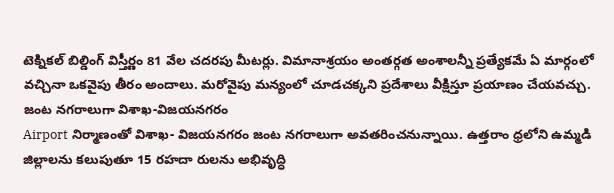టెక్నికల్ బిల్డింగ్ విస్తీర్ణం 81 వేల చదరపు మీటర్లు. విమానాశ్రయం అంతర్గత అంశాలన్నీ ప్రత్యేకమే ఏ మార్గంలో వచ్చినా ఒకవైపు తీరం అందాలు. మరోవైపు మన్యంలో చూడచక్కని ప్రదేశాలు వీక్షిస్తూ ప్రయాణం చేయవచ్చు.
జంట నగరాలుగా విశాఖ-విజయనగరం
Airport నిర్మాణంతో విశాఖ- విజయనగరం జంట నగరాలుగా అవతరించనున్నాయి. ఉత్తరాం ధ్రలోని ఉమ్మడి జిల్లాలను కలుపుతూ 15 రహదా రులను అభివృద్ధి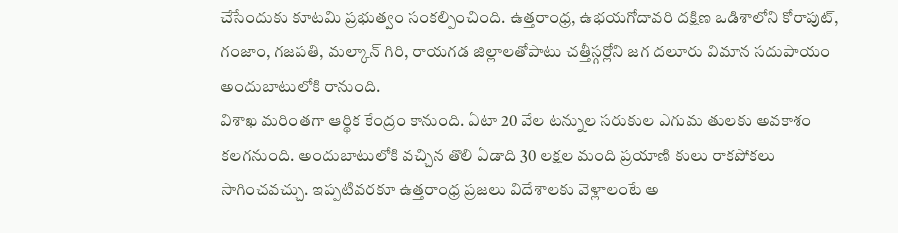చేసేందుకు కూటమి ప్రభుత్వం సంకల్పించింది. ఉత్తరాంధ్ర, ఉభయగోదావరి దక్షిణ ఒడిశాలోని కోరాపుట్, గంజాం, గజపతి, మల్కాన్ గిరి, రాయగడ జిల్లాలతోపాటు చత్తీస్గర్లోని జగ దలూరు విమాన సదుపాయం అందుబాటులోకి రానుంది.
విశాఖ మరింతగా ఆర్థిక కేంద్రం కానుంది. ఏటా 20 వేల టన్నుల సరుకుల ఎగుమ తులకు అవకాశం కలగనుంది. అందుబాటులోకి వచ్చిన తొలి ఏడాది 30 లక్షల మంది ప్రయాణి కులు రాకపోకలు సాగించవచ్చు. ఇప్పటివరకూ ఉత్తరాంధ్ర ప్రజలు విదేశాలకు వెళ్లాలంటే అ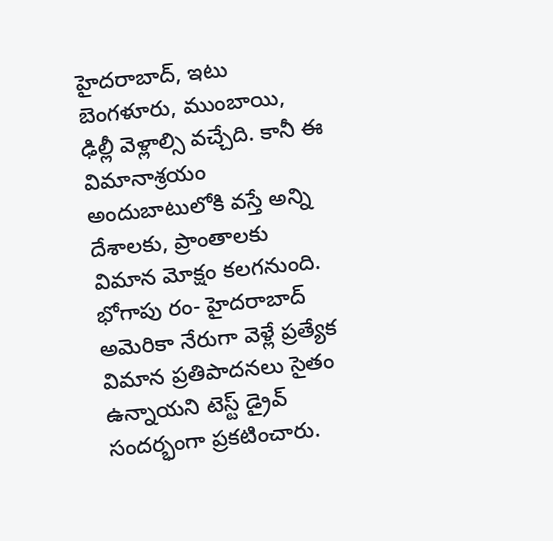హైదరాబాద్, ఇటు బెంగళూరు, ముంబాయి, ఢిల్లీ వెళ్లాల్సి వచ్చేది. కానీ ఈ విమానాశ్రయం అందుబాటులోకి వస్తే అన్ని దేశాలకు, ప్రాంతాలకు విమాన మోక్షం కలగనుంది. భోగాపు రం- హైదరాబాద్ అమెరికా నేరుగా వెళ్లే ప్రత్యేక విమాన ప్రతిపాదనలు సైతం ఉన్నాయని టెస్ట్ డ్రైవ్ సందర్భంగా ప్రకటించారు.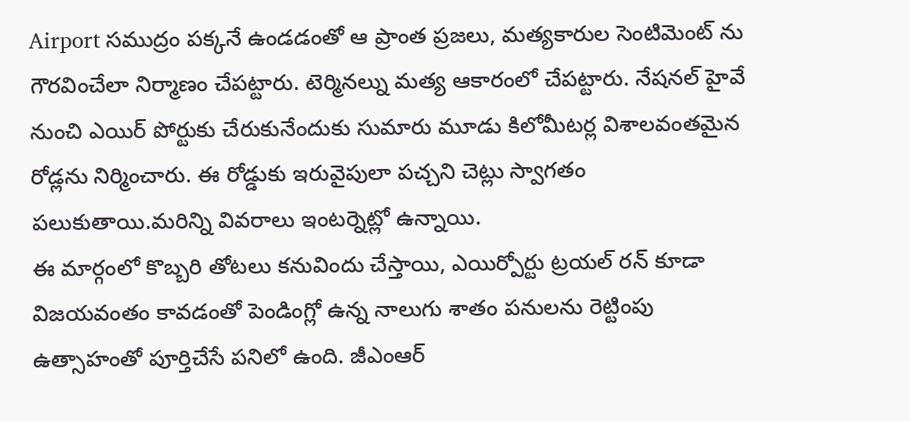Airport సముద్రం పక్కనే ఉండడంతో ఆ ప్రాంత ప్రజలు, మత్యకారుల సెంటిమెంట్ ను గౌరవించేలా నిర్మాణం చేపట్టారు. టెర్మినల్ను మత్య ఆకారంలో చేపట్టారు. నేషనల్ హైవే నుంచి ఎయిర్ పోర్టుకు చేరుకునేందుకు సుమారు మూడు కిలోమీటర్ల విశాలవంతమైన రోడ్లను నిర్మించారు. ఈ రోడ్డుకు ఇరువైపులా పచ్చని చెట్లు స్వాగతం పలుకుతాయి.మరిన్ని వివరాలు ఇంటర్నెట్లో ఉన్నాయి.
ఈ మార్గంలో కొబ్బరి తోటలు కనువిందు చేస్తాయి, ఎయిర్పోర్టు ట్రయల్ రన్ కూడా విజయవంతం కావడంతో పెండింగ్లో ఉన్న నాలుగు శాతం పనులను రెట్టింపు ఉత్సాహంతో పూర్తిచేసే పనిలో ఉంది. జీఎంఆర్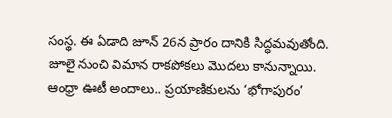సంస్థ. ఈ ఏడాది జూన్ 26న ప్రారం దానికి సిద్ధమవుతోంది. జూలై నుంచి విమాన రాకపోకలు మొదలు కానున్నాయి.
ఆంధ్రా ఊటీ అందాలు.. ప్రయాణికులను ‘భోగాపురం’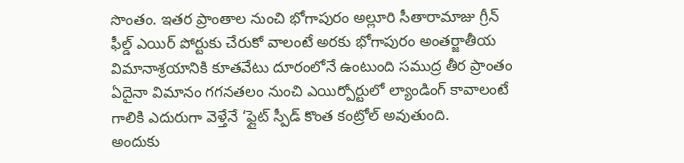సొంతం. ఇతర ప్రాంతాల నుంచి భోగాపురం అల్లూరి సీతారామాజు గ్రీన్ ఫీల్డ్ ఎయిర్ పోర్టుకు చేరుకో వాలంటే అరకు భోగాపురం అంతర్జాతీయ విమానాశ్రయానికి కూతవేటు దూరంలోనే ఉంటుంది సముద్ర తీర ప్రాంతం ఏదైనా విమానం గగనతలం నుంచి ఎయిర్పోర్టులో ల్యాండింగ్ కావాలంటే గాలికి ఎదురుగా వెళ్తేనే ‘ఫ్లైట్ స్పీడ్ కొంత కంట్రోల్ అవుతుంది.
అందుకు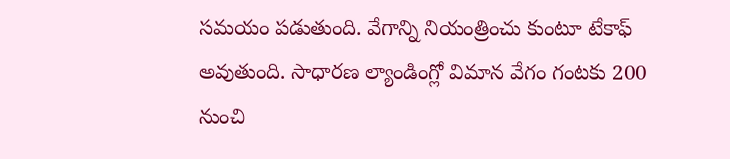సమయం పడుతుంది. వేగాన్ని నియంత్రించు కుంటూ టేకాఫ్ అవుతుంది. సాధారణ ల్యాండింగ్లో విమాన వేగం గంటకు 200 నుంచి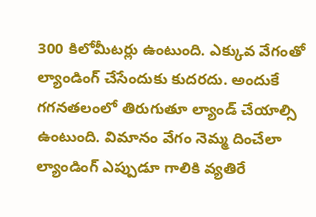300 కిలోమీటర్లు ఉంటుంది. ఎక్కువ వేగంతో ల్యాండింగ్ చేసేందుకు కుదరదు. అందుకే గగనతలంలో తిరుగుతూ ల్యాండ్ చేయాల్సి ఉంటుంది. విమానం వేగం నెమ్మ దించేలా ల్యాండింగ్ ఎప్పుడూ గాలికి వ్యతిరే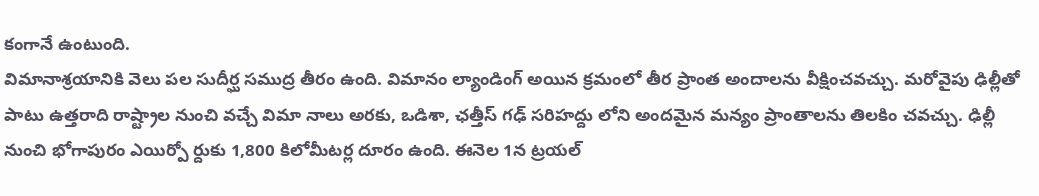కంగానే ఉంటుంది.
విమానాశ్రయానికి వెలు పల సుదీర్ఘ సముద్ర తీరం ఉంది. విమానం ల్యాండింగ్ అయిన క్రమంలో తీర ప్రాంత అందాలను వీక్షించవచ్చు. మరోవైపు ఢిల్లీతో పాటు ఉత్తరాది రాష్ట్రాల నుంచి వచ్చే విమా నాలు అరకు, ఒడిశా, ఛత్తీస్ గఢ్ సరిహద్దు లోని అందమైన మన్యం ప్రాంతాలను తిలకిం చవచ్చు. ఢిల్లీ నుంచి భోగాపురం ఎయిర్పో ర్దుకు 1,800 కిలోమీటర్ల దూరం ఉంది. ఈనెల 1న ట్రయల్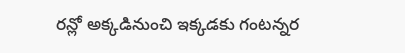రన్లో అక్కడినుంచి ఇక్కడకు గంటన్నర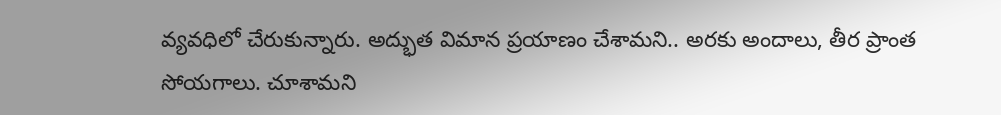వ్యవధిలో చేరుకున్నారు. అద్భుత విమాన ప్రయాణం చేశామని.. అరకు అందాలు, తీర ప్రాంత సోయగాలు. చూశామని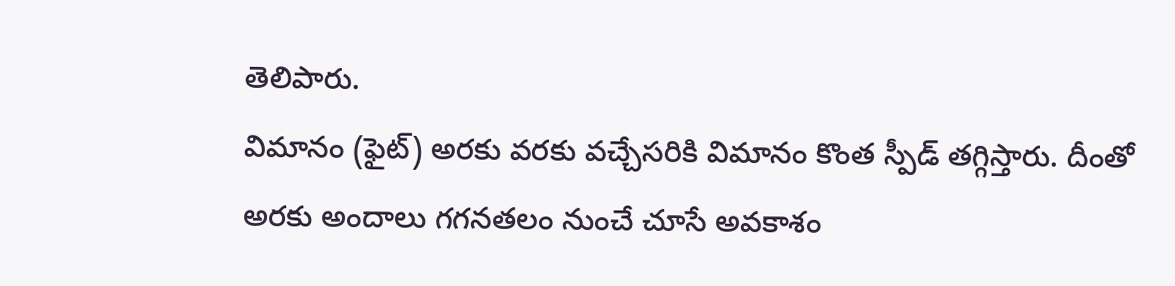తెలిపారు.
విమానం (ఫైట్) అరకు వరకు వచ్చేసరికి విమానం కొంత స్పీడ్ తగ్గిస్తారు. దీంతో అరకు అందాలు గగనతలం నుంచే చూసే అవకాశం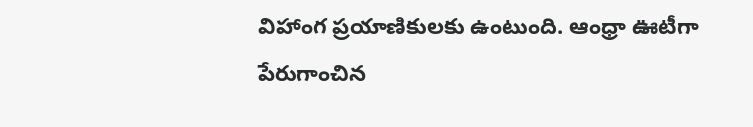విహాంగ ప్రయాణికులకు ఉంటుంది. ఆంధ్రా ఊటీగా పేరుగాంచిన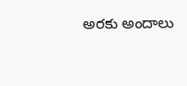అరకు అందాలు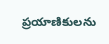ప్రయాణికులను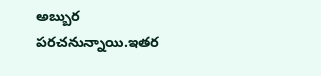అబ్బుర పరచనున్నాయి.ఇతర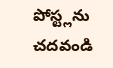పోస్ట్లను చదవండి